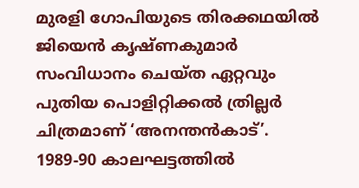മുരളി ഗോപിയുടെ തിരക്കഥയിൽ ജിയെൻ കൃഷ്ണകുമാർ സംവിധാനം ചെയ്ത ഏറ്റവും പുതിയ പൊളിറ്റിക്കൽ ത്രില്ലർ ചിത്രമാണ് ‘അനന്തൻകാട്’. 1989-90 കാലഘട്ടത്തിൽ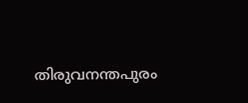തിരുവനന്തപുരം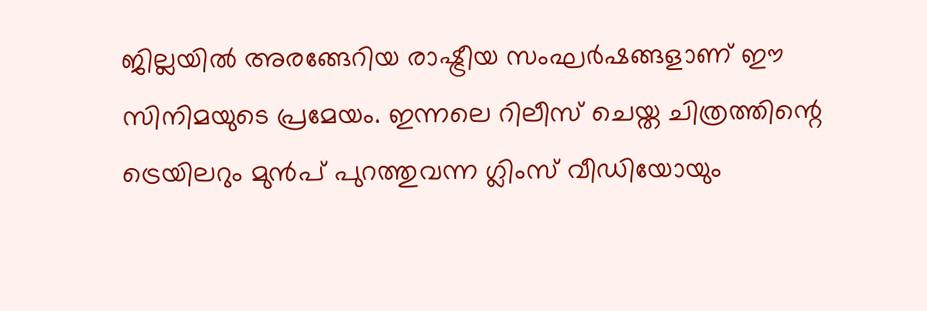ജില്ലയിൽ അരങ്ങേറിയ രാഷ്ട്രീയ സംഘർഷങ്ങളാണ് ഈ സിനിമയുടെ പ്രമേയം. ഇന്നലെ റിലീസ് ചെയ്ത ചിത്രത്തിന്റെ ട്രെയിലറും മുൻപ് പുറത്തുവന്ന ഗ്ലിംസ് വീഡിയോയും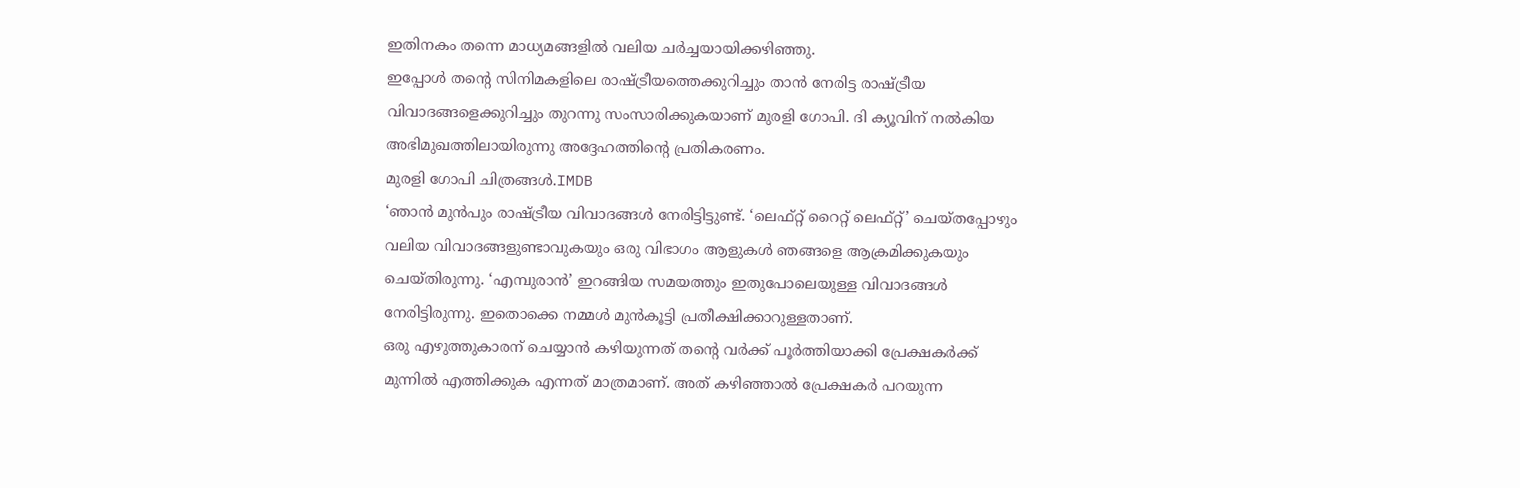ഇതിനകം തന്നെ മാധ്യമങ്ങളിൽ വലിയ ചർച്ചയായിക്കഴിഞ്ഞു.
ഇപ്പോൾ തന്റെ സിനിമകളിലെ രാഷ്ട്രീയത്തെക്കുറിച്ചും താൻ നേരിട്ട രാഷ്ട്രീയ വിവാദങ്ങളെക്കുറിച്ചും തുറന്നു സംസാരിക്കുകയാണ് മുരളി ഗോപി. ദി ക്യൂവിന് നൽകിയ അഭിമുഖത്തിലായിരുന്നു അദ്ദേഹത്തിന്റെ പ്രതികരണം.
മുരളി ഗോപി ചിത്രങ്ങൾ.IMDB
‘ഞാൻ മുൻപും രാഷ്ട്രീയ വിവാദങ്ങൾ നേരിട്ടിട്ടുണ്ട്. ‘ലെഫ്റ്റ് റൈറ്റ് ലെഫ്റ്റ്’ ചെയ്തപ്പോഴും വലിയ വിവാദങ്ങളുണ്ടാവുകയും ഒരു വിഭാഗം ആളുകൾ ഞങ്ങളെ ആക്രമിക്കുകയും ചെയ്തിരുന്നു. ‘എമ്പുരാൻ’ ഇറങ്ങിയ സമയത്തും ഇതുപോലെയുള്ള വിവാദങ്ങൾ നേരിട്ടിരുന്നു. ഇതൊക്കെ നമ്മൾ മുൻകൂട്ടി പ്രതീക്ഷിക്കാറുള്ളതാണ്.
ഒരു എഴുത്തുകാരന് ചെയ്യാൻ കഴിയുന്നത് തന്റെ വർക്ക് പൂർത്തിയാക്കി പ്രേക്ഷകർക്ക് മുന്നിൽ എത്തിക്കുക എന്നത് മാത്രമാണ്. അത് കഴിഞ്ഞാൽ പ്രേക്ഷകർ പറയുന്ന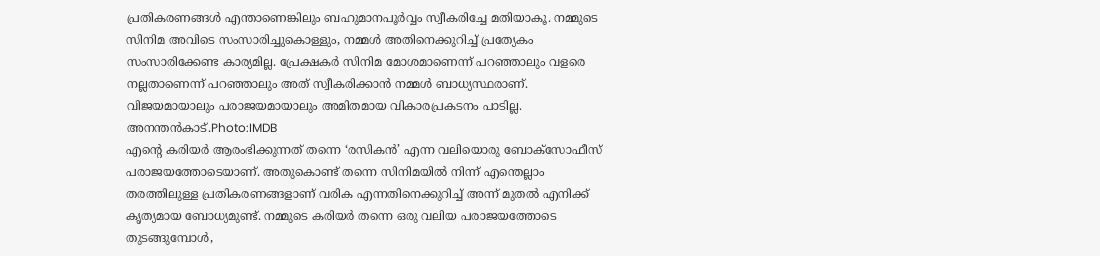പ്രതികരണങ്ങൾ എന്താണെങ്കിലും ബഹുമാനപൂർവ്വം സ്വീകരിച്ചേ മതിയാകൂ. നമ്മുടെ സിനിമ അവിടെ സംസാരിച്ചുകൊള്ളും, നമ്മൾ അതിനെക്കുറിച്ച് പ്രത്യേകം സംസാരിക്കേണ്ട കാര്യമില്ല. പ്രേക്ഷകർ സിനിമ മോശമാണെന്ന് പറഞ്ഞാലും വളരെ നല്ലതാണെന്ന് പറഞ്ഞാലും അത് സ്വീകരിക്കാൻ നമ്മൾ ബാധ്യസ്ഥരാണ്. വിജയമായാലും പരാജയമായാലും അമിതമായ വികാരപ്രകടനം പാടില്ല.
അനന്തൻകാട്.Photo:IMDB
എന്റെ കരിയർ ആരംഭിക്കുന്നത് തന്നെ ‘രസികൻ’ എന്ന വലിയൊരു ബോക്സോഫീസ് പരാജയത്തോടെയാണ്. അതുകൊണ്ട് തന്നെ സിനിമയിൽ നിന്ന് എന്തെല്ലാം തരത്തിലുള്ള പ്രതികരണങ്ങളാണ് വരിക എന്നതിനെക്കുറിച്ച് അന്ന് മുതൽ എനിക്ക് കൃത്യമായ ബോധ്യമുണ്ട്. നമ്മുടെ കരിയർ തന്നെ ഒരു വലിയ പരാജയത്തോടെ തുടങ്ങുമ്പോൾ,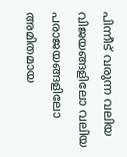പിന്നീട് വരുന്ന വലിയ വിജയങ്ങളിലോ വലിയ പരാജയങ്ങളിലോ അമിതമായ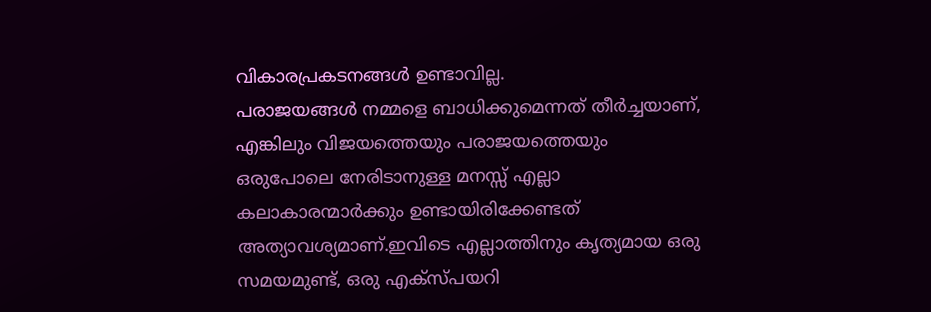വികാരപ്രകടനങ്ങൾ ഉണ്ടാവില്ല.
പരാജയങ്ങൾ നമ്മളെ ബാധിക്കുമെന്നത് തീർച്ചയാണ്, എങ്കിലും വിജയത്തെയും പരാജയത്തെയും ഒരുപോലെ നേരിടാനുള്ള മനസ്സ് എല്ലാ കലാകാരന്മാർക്കും ഉണ്ടായിരിക്കേണ്ടത് അത്യാവശ്യമാണ്.ഇവിടെ എല്ലാത്തിനും കൃത്യമായ ഒരു സമയമുണ്ട്, ഒരു എക്സ്പയറി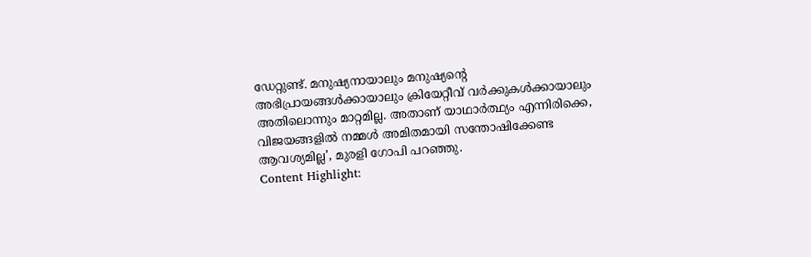ഡേറ്റുണ്ട്. മനുഷ്യനായാലും മനുഷ്യന്റെ അഭിപ്രായങ്ങൾക്കായാലും ക്രിയേറ്റീവ് വർക്കുകൾക്കായാലും അതിലൊന്നും മാറ്റമില്ല. അതാണ് യാഥാർത്ഥ്യം എന്നിരിക്കെ, വിജയങ്ങളിൽ നമ്മൾ അമിതമായി സന്തോഷിക്കേണ്ട ആവശ്യമില്ല’, മുരളി ഗോപി പറഞ്ഞു.
Content Highlight: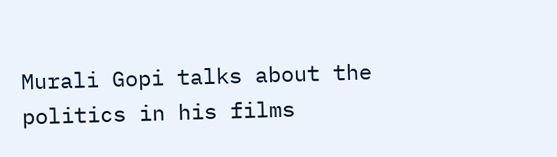Murali Gopi talks about the politics in his films